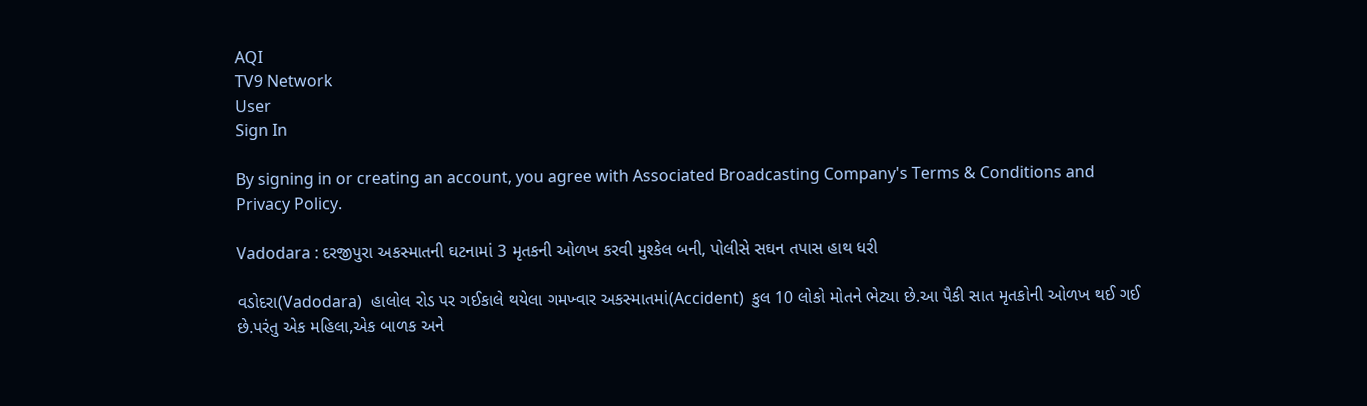AQI
TV9 Network
User
Sign In

By signing in or creating an account, you agree with Associated Broadcasting Company's Terms & Conditions and Privacy Policy.

Vadodara : દરજીપુરા અકસ્માતની ઘટનામાં 3 મૃતકની ઓળખ કરવી મુશ્કેલ બની, પોલીસે સઘન તપાસ હાથ ધરી

વડોદરા(Vadodara)  હાલોલ રોડ પર ગઈકાલે થયેલા ગમખ્વાર અકસ્માતમાં(Accident)  કુલ 10 લોકો મોતને ભેટ્યા છે.આ પૈકી સાત મૃતકોની ઓળખ થઈ ગઈ છે.પરંતુ એક મહિલા,એક બાળક અને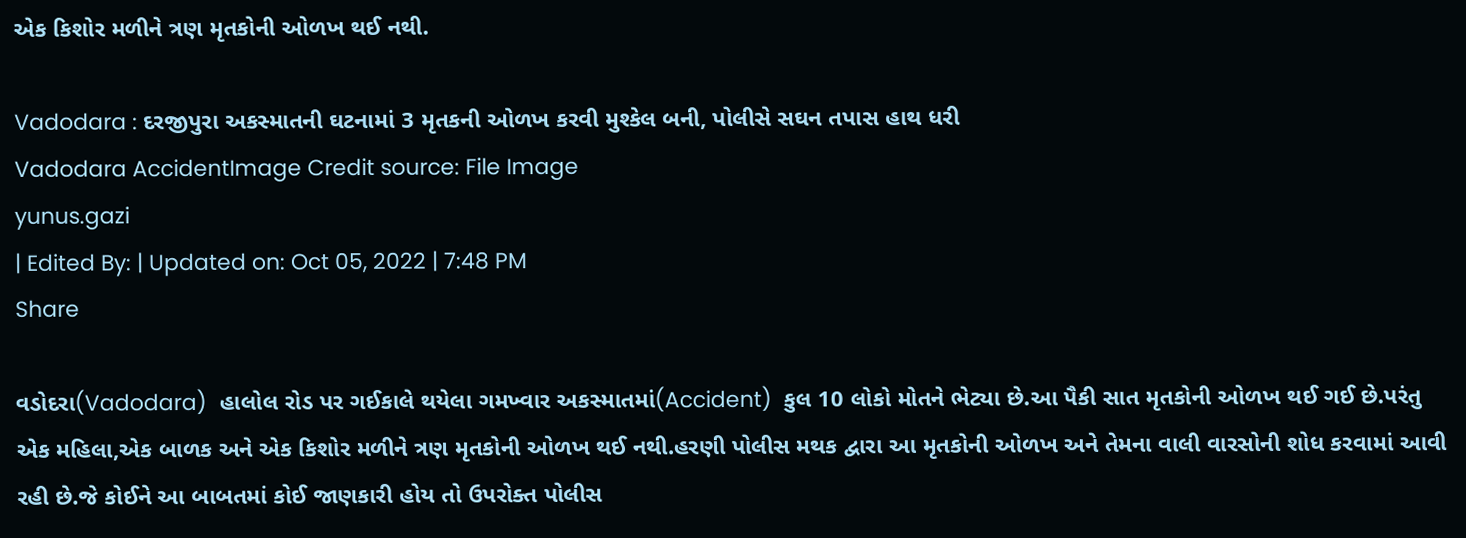એક કિશોર મળીને ત્રણ મૃતકોની ઓળખ થઈ નથી.

Vadodara : દરજીપુરા અકસ્માતની ઘટનામાં 3 મૃતકની ઓળખ કરવી મુશ્કેલ બની, પોલીસે સઘન તપાસ હાથ ધરી
Vadodara AccidentImage Credit source: File Image
yunus.gazi
| Edited By: | Updated on: Oct 05, 2022 | 7:48 PM
Share

વડોદરા(Vadodara)  હાલોલ રોડ પર ગઈકાલે થયેલા ગમખ્વાર અકસ્માતમાં(Accident)  કુલ 10 લોકો મોતને ભેટ્યા છે.આ પૈકી સાત મૃતકોની ઓળખ થઈ ગઈ છે.પરંતુ એક મહિલા,એક બાળક અને એક કિશોર મળીને ત્રણ મૃતકોની ઓળખ થઈ નથી.હરણી પોલીસ મથક દ્વારા આ મૃતકોની ઓળખ અને તેમના વાલી વારસોની શોધ કરવામાં આવી રહી છે.જે કોઈને આ બાબતમાં કોઈ જાણકારી હોય તો ઉપરોક્ત પોલીસ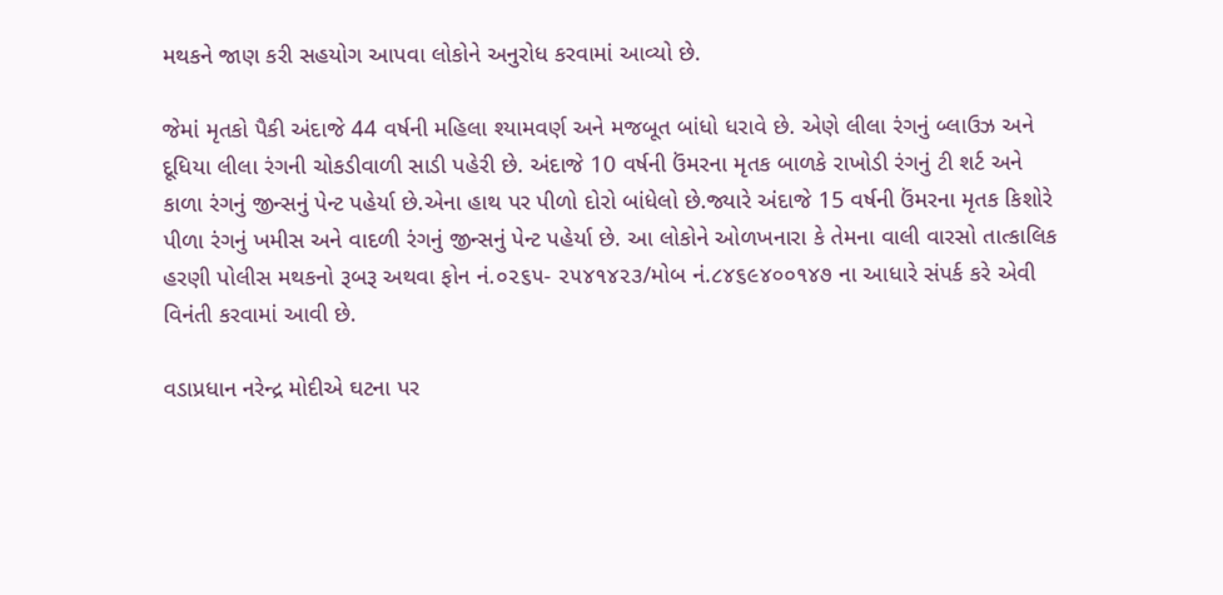મથકને જાણ કરી સહયોગ આપવા લોકોને અનુરોધ કરવામાં આવ્યો છે.

જેમાં મૃતકો પૈકી અંદાજે 44 વર્ષની મહિલા શ્યામવર્ણ અને મજબૂત બાંધો ધરાવે છે. એણે લીલા રંગનું બ્લાઉઝ અને દૂધિયા લીલા રંગની ચોકડીવાળી સાડી પહેરી છે. અંદાજે 10 વર્ષની ઉંમરના મૃતક બાળકે રાખોડી રંગનું ટી શર્ટ અને કાળા રંગનું જીન્સનું પેન્ટ પહેર્યા છે.એના હાથ પર પીળો દોરો બાંધેલો છે.જ્યારે અંદાજે 15 વર્ષની ઉંમરના મૃતક કિશોરે પીળા રંગનું ખમીસ અને વાદળી રંગનું જીન્સનું પેન્ટ પહેર્યા છે. આ લોકોને ઓળખનારા કે તેમના વાલી વારસો તાત્કાલિક હરણી પોલીસ મથકનો રૂબરૂ અથવા ફોન નં.૦૨૬૫- ૨૫૪૧૪૨૩/મોબ નં.૮૪૬૯૪૦૦૧૪૭ ના આધારે સંપર્ક કરે એવી વિનંતી કરવામાં આવી છે.

વડાપ્રધાન નરેન્દ્ર મોદીએ ઘટના પર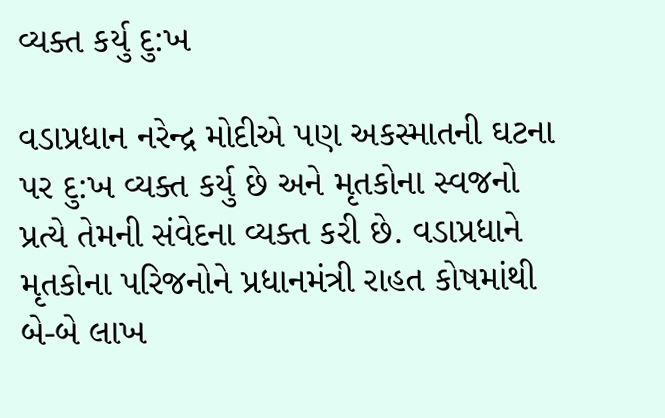વ્યક્ત કર્યુ દુ:ખ

વડાપ્રધાન નરેન્દ્ર મોદીએ પણ અકસ્માતની ઘટના પર દુ:ખ વ્યક્ત કર્યુ છે અને મૃતકોના સ્વજનો પ્રત્યે તેમની સંવેદના વ્યક્ત કરી છે. વડાપ્રધાને મૃતકોના પરિજનોને પ્રધાનમંત્રી રાહત કોષમાંથી બે-બે લાખ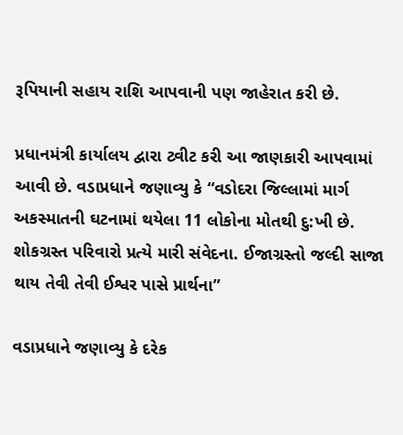રૂપિયાની સહાય રાશિ આપવાની પણ જાહેરાત કરી છે.

પ્રધાનમંત્રી કાર્યાલય દ્વારા ટ્વીટ કરી આ જાણકારી આપવામાં આવી છે. વડાપ્રધાને જણાવ્યુ કે “વડોદરા જિલ્લામાં માર્ગ અકસ્માતની ઘટનામાં થયેલા 11 લોકોના મોતથી દુ:ખી છે. શોકગ્રસ્ત પરિવારો પ્રત્યે મારી સંવેદના. ઈજાગ્રસ્તો જલ્દી સાજા થાય તેવી તેવી ઈશ્વર પાસે પ્રાર્થના”

વડાપ્રધાને જણાવ્યુ કે દરેક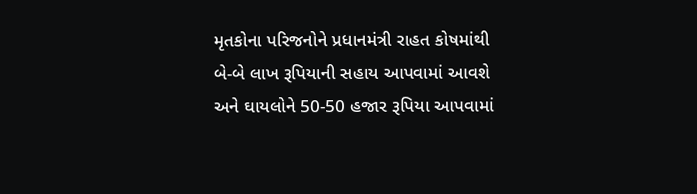મૃતકોના પરિજનોને પ્રધાનમંત્રી રાહત કોષમાંથી બે-બે લાખ રૂપિયાની સહાય આપવામાં આવશે અને ઘાયલોને 50-50 હજાર રૂપિયા આપવામાં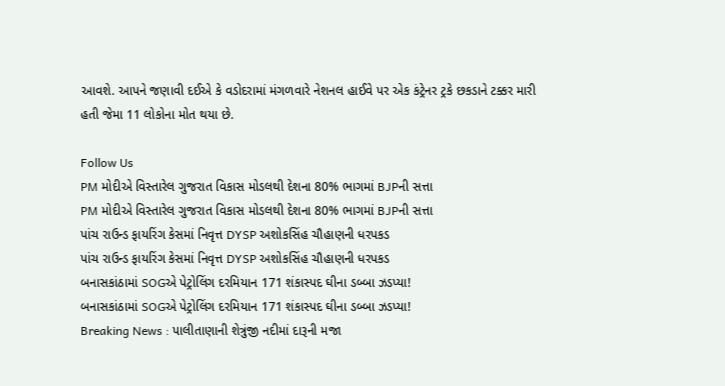આવશે. આપને જણાવી દઈએ કે વડોદરામાં મંગળવારે નેશનલ હાઈવે પર એક કંટ્રેનર ટ્રકે છકડાને ટક્કર મારી હતી જેમા 11 લોકોના મોત થયા છે.

Follow Us
PM મોદીએ વિસ્તારેલ ગુજરાત વિકાસ મોડલથી દેશના 80% ભાગમાં BJPની સત્તા
PM મોદીએ વિસ્તારેલ ગુજરાત વિકાસ મોડલથી દેશના 80% ભાગમાં BJPની સત્તા
પાંચ રાઉન્ડ ફાયરિંગ કેસમાં નિવૃત્ત DYSP અશોકસિંહ ચૌહાણની ધરપકડ
પાંચ રાઉન્ડ ફાયરિંગ કેસમાં નિવૃત્ત DYSP અશોકસિંહ ચૌહાણની ધરપકડ
બનાસકાંઠામાં SOGએ પેટ્રોલિંગ દરમિયાન 171 શંકાસ્પદ ઘીના ડબ્બા ઝડપ્યા!
બનાસકાંઠામાં SOGએ પેટ્રોલિંગ દરમિયાન 171 શંકાસ્પદ ઘીના ડબ્બા ઝડપ્યા!
Breaking News : પાલીતાણાની શેત્રુંજી નદીમાં દારૂની મજા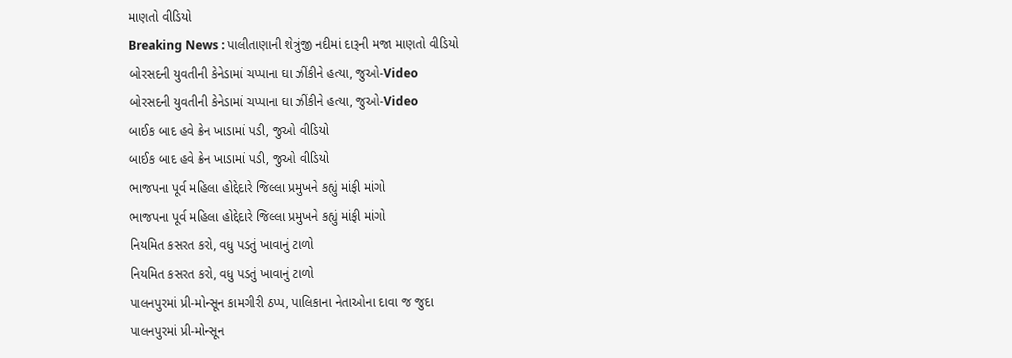માણતો વીડિયો
Breaking News : પાલીતાણાની શેત્રુંજી નદીમાં દારૂની મજા માણતો વીડિયો
બોરસદની યુવતીની કેનેડામાં ચપ્પાના ઘા ઝીંકીને હત્યા, જુઓ-Video
બોરસદની યુવતીની કેનેડામાં ચપ્પાના ઘા ઝીંકીને હત્યા, જુઓ-Video
બાઈક બાદ હવે ક્રેન ખાડામાં પડી, જુઓ વીડિયો
બાઈક બાદ હવે ક્રેન ખાડામાં પડી, જુઓ વીડિયો
ભાજપના પૂર્વ મહિલા હોદ્દેદારે જિલ્લા પ્રમુખને કહ્યું માંફી માંગો
ભાજપના પૂર્વ મહિલા હોદ્દેદારે જિલ્લા પ્રમુખને કહ્યું માંફી માંગો
નિયમિત કસરત કરો, વધુ પડતું ખાવાનું ટાળો
નિયમિત કસરત કરો, વધુ પડતું ખાવાનું ટાળો
પાલનપુરમાં પ્રી-મોન્સૂન કામગીરી ઠપ્પ, પાલિકાના નેતાઓના દાવા જ જુદા
પાલનપુરમાં પ્રી-મોન્સૂન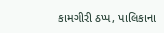કામગીરી ઠપ્પ, પાલિકાના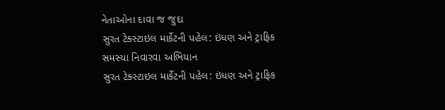નેતાઓના દાવા જ જુદા
સુરત ટેક્સ્ટાઇલ માર્કેટની પહેલ: ઇંધણ અને ટ્રાફિક સમસ્યા નિવારવા અભિયાન
સુરત ટેક્સ્ટાઇલ માર્કેટની પહેલ: ઇંધણ અને ટ્રાફિક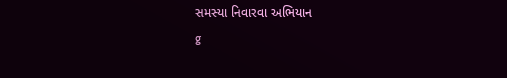સમસ્યા નિવારવા અભિયાન
g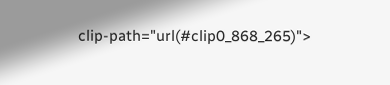clip-path="url(#clip0_868_265)">